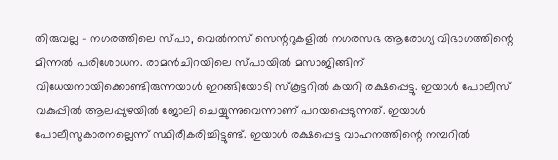തിരുവല്ല – നഗരത്തിലെ സ്പാ, വെൽനസ് സെന്ററുകളിൽ നഗരസഭ ആരോഗ്യ വിഭാഗത്തിന്റെ മിന്നൽ പരിശോധന. രാമൻചിറയിലെ സ്പായിൽ മസാജിങ്ങിന് വിധേയനായിക്കൊണ്ടിരുന്നയാൾ ഇറങ്ങിയോടി സ്കൂട്ടറിൽ കയറി രക്ഷപ്പെട്ടു. ഇയാൾ പോലീസ് വകുപ്പിൽ ആലപ്പുഴയിൽ ജോലി ചെയ്യുന്നുവെന്നാണ് പറയപ്പെടുന്നത്. ഇയാൾ പോലീസുകാരനല്ലെന്ന് സ്ഥിരീകരിച്ചിട്ടുണ്ട്. ഇയാൾ രക്ഷപ്പെട്ട വാഹനത്തിന്റെ നമ്പറിൽ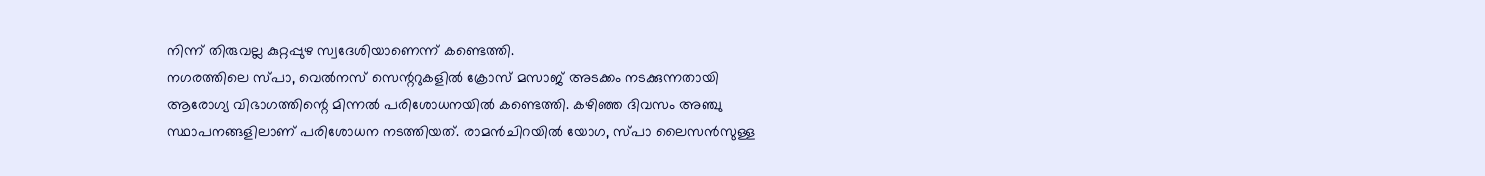നിന്ന് തിരുവല്ല കുറ്റപ്പുഴ സ്വദേശിയാണെന്ന് കണ്ടെത്തി.
നഗരത്തിലെ സ്പാ, വെൽനസ് സെന്ററുകളിൽ ക്രോസ് മസാജ് അടക്കം നടക്കുന്നതായി ആരോഗ്യ വിഭാഗത്തിന്റെ മിന്നൽ പരിശോധനയിൽ കണ്ടെത്തി. കഴിഞ്ഞ ദിവസം അഞ്ചു സ്ഥാപനങ്ങളിലാണ് പരിശോധന നടത്തിയത്. രാമൻചിറയിൽ യോഗ, സ്പാ ലൈസൻസുള്ള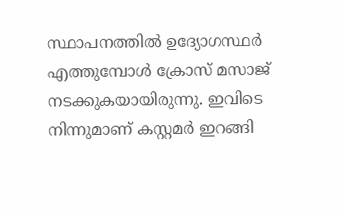സ്ഥാപനത്തിൽ ഉദ്യോഗസ്ഥർ എത്തുമ്പോൾ ക്രോസ് മസാജ് നടക്കുകയായിരുന്നു. ഇവിടെ നിന്നുമാണ് കസ്റ്റമർ ഇറങ്ങി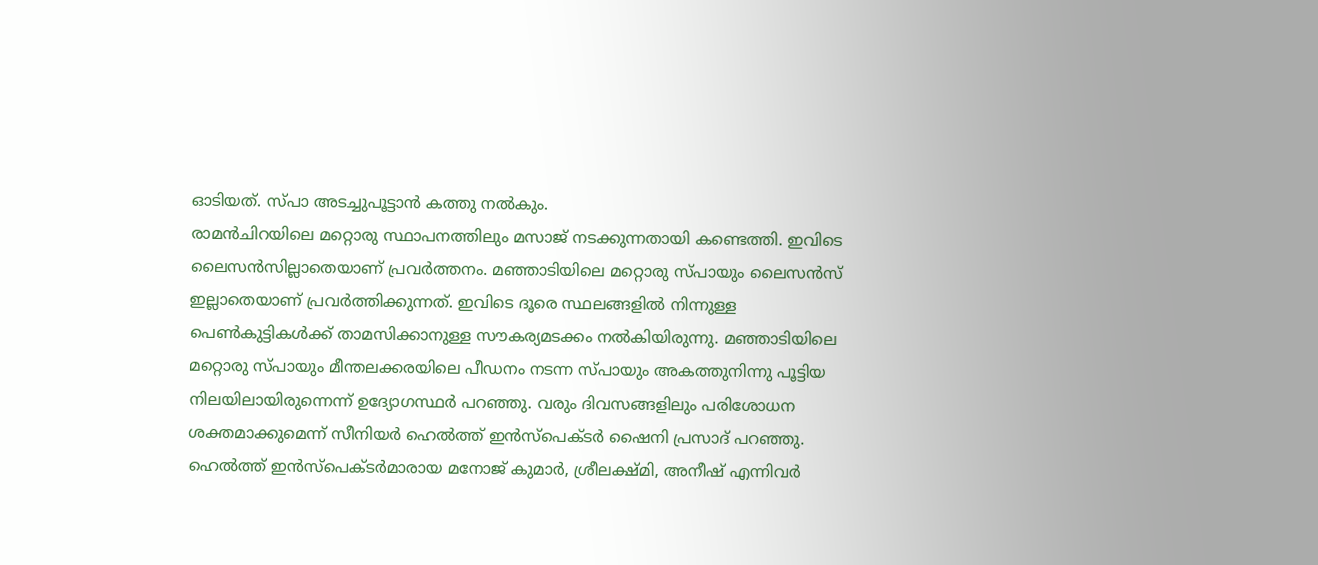ഓടിയത്. സ്പാ അടച്ചുപൂട്ടാൻ കത്തു നൽകും.
രാമൻചിറയിലെ മറ്റൊരു സ്ഥാപനത്തിലും മസാജ് നടക്കുന്നതായി കണ്ടെത്തി. ഇവിടെ ലൈസൻസില്ലാതെയാണ് പ്രവർത്തനം. മഞ്ഞാടിയിലെ മറ്റൊരു സ്പായും ലൈസൻസ് ഇല്ലാതെയാണ് പ്രവർത്തിക്കുന്നത്. ഇവിടെ ദൂരെ സ്ഥലങ്ങളിൽ നിന്നുള്ള പെൺകുട്ടികൾക്ക് താമസിക്കാനുള്ള സൗകര്യമടക്കം നൽകിയിരുന്നു. മഞ്ഞാടിയിലെ മറ്റൊരു സ്പായും മീന്തലക്കരയിലെ പീഡനം നടന്ന സ്പായും അകത്തുനിന്നു പൂട്ടിയ നിലയിലായിരുന്നെന്ന് ഉദ്യോഗസ്ഥർ പറഞ്ഞു. വരും ദിവസങ്ങളിലും പരിശോധന ശക്തമാക്കുമെന്ന് സീനിയർ ഹെൽത്ത് ഇൻസ്പെക്ടർ ഷൈനി പ്രസാദ് പറഞ്ഞു. ഹെൽത്ത് ഇൻസ്പെക്ടർമാരായ മനോജ് കുമാർ, ശ്രീലക്ഷ്മി, അനീഷ് എന്നിവർ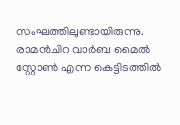സംഘത്തിലുണ്ടായിരുന്നു.
രാമൻചിറ വാർബ മൈൽ സ്റ്റോൺ എന്ന കെട്ടിടത്തിൽ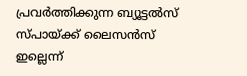പ്രവർത്തിക്കുന്ന ബ്യൂട്ടൽസ് സ്പായ്ക്ക് ലൈസൻസ് ഇല്ലെന്ന്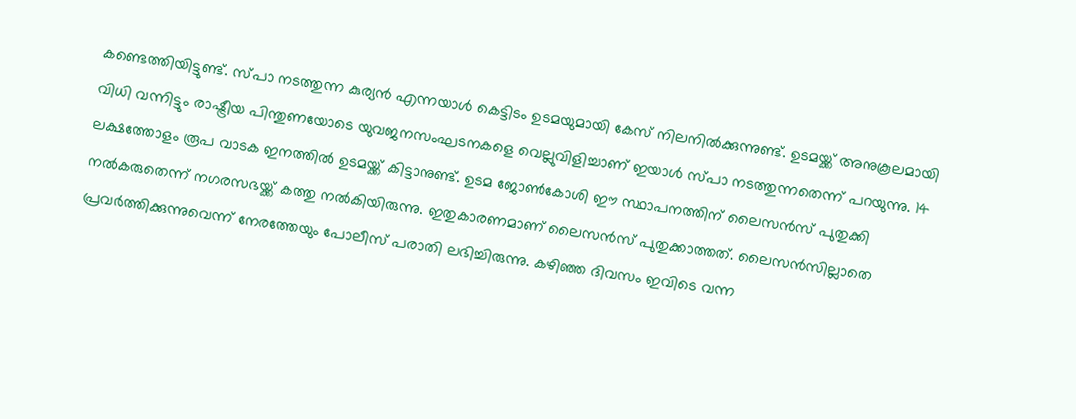കണ്ടെത്തിയിട്ടുണ്ട്. സ്പാ നടത്തുന്ന കുര്യൻ എന്നയാൾ കെട്ടിടം ഉടമയുമായി കേസ് നിലനിൽക്കുന്നുണ്ട്. ഉടമയ്ക്ക് അനുകൂലമായി വിധി വന്നിട്ടും രാഷ്ട്രീയ പിന്തുണയോടെ യുവജനസംഘടനകളെ വെല്ലുവിളിച്ചാണ് ഇയാൾ സ്പാ നടത്തുന്നതെന്ന് പറയുന്നു. 14 ലക്ഷത്തോളം രൂപ വാടക ഇനത്തിൽ ഉടമയ്ക്ക് കിട്ടാനുണ്ട്. ഉടമ ജോൺകോശി ഈ സ്ഥാപനത്തിന് ലൈസൻസ് പുതുക്കി നൽകരുതെന്ന് നഗരസഭയ്ക്ക് കത്തു നൽകിയിരുന്നു. ഇതുകാരണമാണ് ലൈസൻസ് പുതുക്കാത്തത്. ലൈസൻസില്ലാതെ പ്രവർത്തിക്കുന്നുവെന്ന് നേരത്തേയും പോലീസ് പരാതി ലഭിച്ചിരുന്നു. കഴിഞ്ഞ ദിവസം ഇവിടെ വന്ന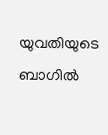യുവതിയുടെ ബാഗിൽ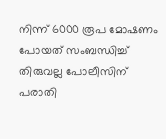നിന്ന് 6000 രൂപ മോഷണം പോയത് സംബന്ധിച്ച് തിരുവല്ല പോലീസിന് പരാതി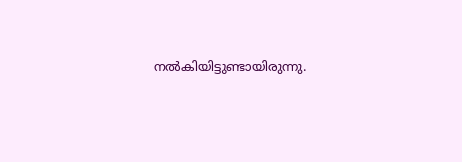നൽകിയിട്ടുണ്ടായിരുന്നു.